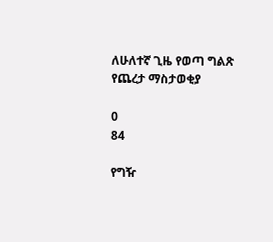ለሁለተኛ ጊዜ የወጣ ግልጽ የጨረታ ማስታወቂያ

0
84

የግዥ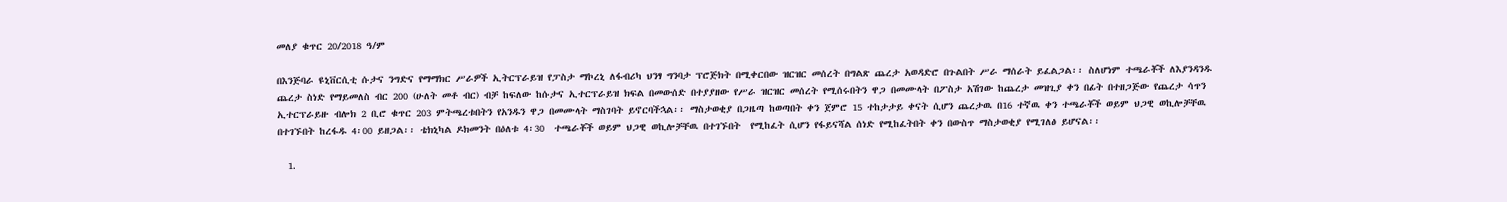መለያ ቁጥር 20/2018 ዓ/ም

በእንጅባራ ዩኒቨርሲቲ ሱታና ንግድና የማማክር ሥራዎች ኢትርፕራይዝ የፓስታ ማኮረኒ ለፋብሪካ ህንፃ ግንባታ ፕሮጅክት በሚቀርበው ዝርዝር መሰረት በግልጽ ጨረታ አወዳድሮ በጉልበት ሥራ ማሰራት ይፈልጋል፡፡ ስለሆነም ተጫራቾች ለእያንዳንዱ ጨረታ ስነድ የማይመለስ ብር 200 (ሁለት መቶ ብር) ብቻ ከፍለው ከሱታና ኢተርፕራይዝ ክፍል በመውሰድ በተያያዘው የሥራ ዝርዝር መሰረት የሚሰሩበትን ዋጋ በመሙላት በፖስታ አሽገው ከጨረታ መዝጊያ ቀን በፊት በተዘጋጅው የጨረታ ሳጥን ኢተርፕራይዙ ብሎክ 2 ቢሮ ቁጥር 203 ምትጫረቱበትን የአንዱን ዋጋ በመሙላት ማስገባት ይኖርባችኋል፡፡ ማስታወቂያ በጋዜጣ ከወጣበት ቀን ጀምሮ 15 ተከታታይ ቀናት ሲሆን ጨረታዉ በ16 ተኛዉ ቀን ተጫራቾች ወይም ህጋዊ ወኪሎቻቸዉ በተገኙበት ከረፋዱ 4፡00 ይዘጋል፡፡ ቴክኒካል ዶክመንት በዕለቱ 4፡30  ተጫራቾች ወይም ህጋዊ ወኪሎቻቸዉ በተገኙበት  የሚከፈት ሲሆን የፋይናሻል ሰነድ የሚከፈትበት ቀን በውስጥ ማስታወቂያ የሚገለፅ ይሆናል፡፡

  1.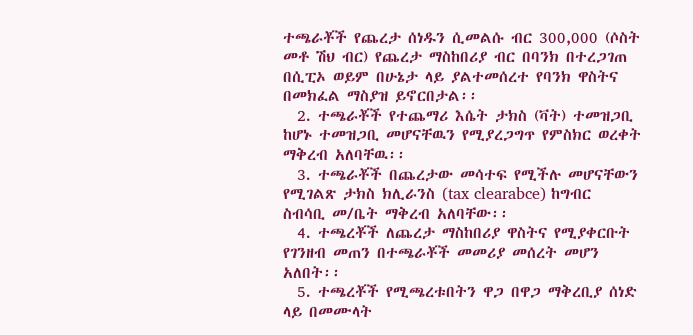ተጫራቾች የጨረታ ሰነዱን ሲመልሱ ብር 300,000 (ሶስት መቶ ሽህ ብር) የጨረታ ማስከበሪያ ብር በባንክ በተረጋገጠ በሲፒኦ ወይም በሁኔታ ላይ ያልተመሰረተ የባንክ ዋስትና በመክፈል ማስያዝ ይኖርበታል፡፡
  2. ተጫራቾች የተጨማሪ እሴት ታክስ (ቫት) ተመዝጋቢ ከሆኑ ተመዝጋቢ መሆናቸዉን የሚያረጋግጥ የምስክር ወረቀት ማቅረብ አለባቸዉ፡፡
  3. ተጫራቾች በጨረታው መሳተፍ የሚችሉ መሆናቸውን የሚገልጽ ታክስ ክሊራንስ (tax clearabce) ከግብር ስብሳቢ መ/ቤት ማቅረብ አለባቸው፡፡
  4. ተጫረቾች ለጨረታ ማስከበሪያ ዋስትና የሚያቀርቡት የገንዘብ መጠን በተጫራቾች መመሪያ መሰረት መሆን አለበት፡፡
  5. ተጫረቾች የሚጫረቱበትን ዋጋ በዋጋ ማቅረቢያ ሰነድ ላይ በመሙላት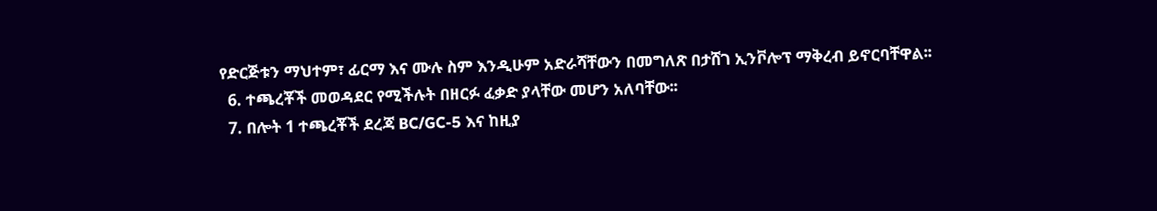የድርጅቱን ማህተም፣ ፊርማ እና ሙሉ ስም እንዲሁም አድራሻቸውን በመግለጽ በታሸገ ኢንቮሎፕ ማቅረብ ይኖርባቸዋል፡፡
  6. ተጫረቾች መወዳደር የሚችሉት በዘርፉ ፈቃድ ያላቸው መሆን አለባቸው፡፡
  7. በሎት 1 ተጫረቾች ደረጃ BC/GC-5 እና ከዚያ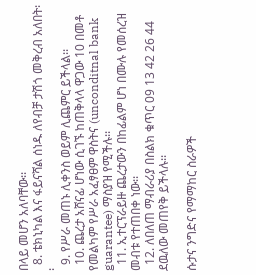በላይ መሆን አለባቸው፡፡
  8. ቴክኒካል እና ፋይናሻል ሰነዱ ለየብቻ ታሽጎ መቅረብ አለበት፡፡
  9. የሥራ መጠኑ ሊቀንስ ወይም ሊጨምር ይችላል፡፡
  10. ጨረታ አሸናፊ ሆነው ሲገኙ ከጠቅላላ ዋጋው 10 በመቶ የመልካም የሥራ አፈፃፀም ዋስትና (unconditnal bank guarantee) ማስያዝ የሚችሉ፡፡
  11. ኢተርፕራይዙ ጨረታውን በከፊልም ሆነ በሙሉ የመሰረዝ መብቱ የተጠበቀ ነው፡፡
  12. ለበለጠ ማብራሪያ በስልክ ቁጥር 09 13 42 26 44 ደዉለው መጠየቅ ይችላሉ፡፡

ሱታና ንግድና የማማከር ስራዎች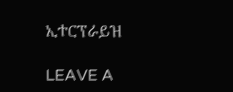ኢተርፕራይዝ

LEAVE A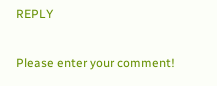REPLY

Please enter your comment!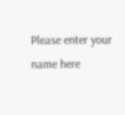Please enter your name here